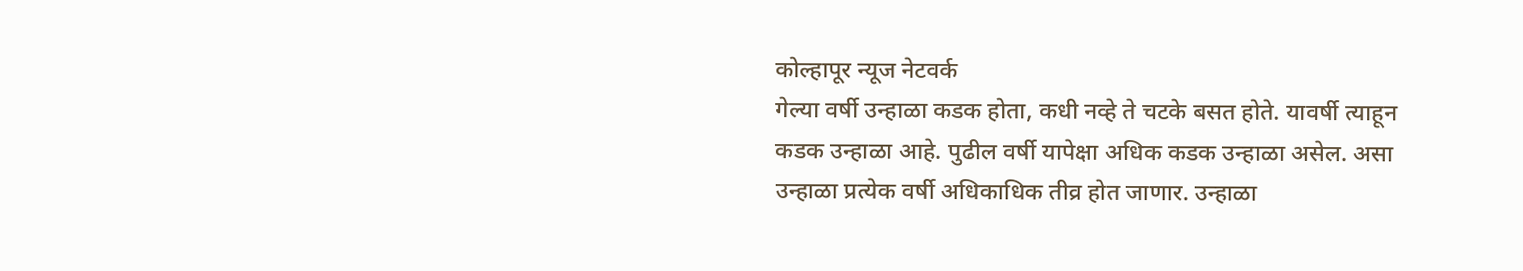कोल्हापूर न्यूज नेटवर्क
गेल्या वर्षी उन्हाळा कडक होता, कधी नव्हे ते चटके बसत होते. यावर्षी त्याहून कडक उन्हाळा आहे. पुढील वर्षी यापेक्षा अधिक कडक उन्हाळा असेल. असा उन्हाळा प्रत्येक वर्षी अधिकाधिक तीव्र होत जाणार. उन्हाळा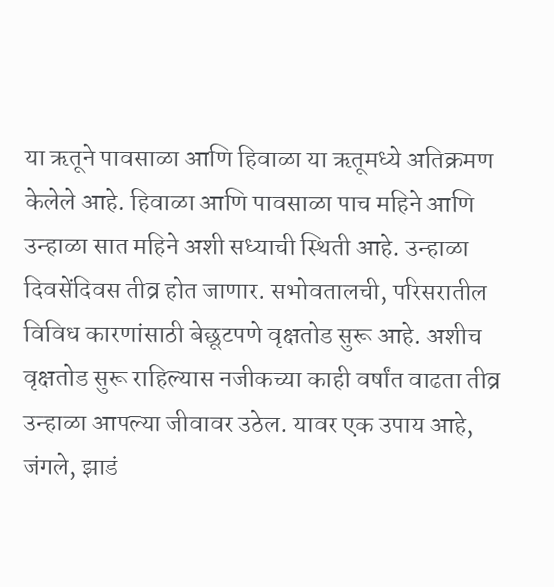या ऋतूने पावसाळा आणि हिवाळा या ऋतूमध्ये अतिक्रमण केलेले आहे. हिवाळा आणि पावसाळा पाच महिने आणि उन्हाळा सात महिने अशी सध्याची स्थिती आहे. उन्हाळा दिवसेंदिवस तीव्र होत जाणार. सभोवतालची, परिसरातील विविध कारणांसाठी बेछूटपणे वृक्षतोड सुरू आहे. अशीच वृक्षतोड सुरू राहिल्यास नजीकच्या काही वर्षांत वाढता तीव्र उन्हाळा आपल्या जीवावर उठेल. यावर एक उपाय आहे, जंगले, झाडं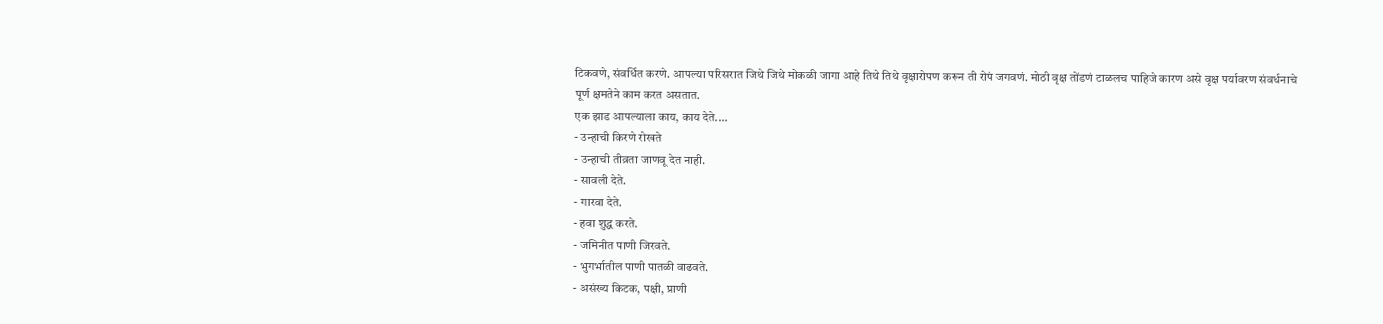टिकवणे, संवर्धित करणे. आपल्या परिसरात जिथे जिथे मोकळी जागा आहे तिथे तिथे वृक्षारोपण करून ती रोपं जगवणं. मोठी वृक्ष तोंडणं टाळलच पाहिजे कारण असे वृक्ष पर्यावरण संवर्धनाचे पूर्ण क्षमतेने काम करत असतात.
एक झाड आपल्याला काय, काय देते....
- उन्हाची किरणे रोखते
- उन्हाची तीव्रता जाणवू देत नाही.
- सावली देते.
- गारवा देते.
- हवा शुद्ध करते.
- जमिनीत पाणी जिरवते.
- भुगर्भातील पाणी पातळी वाढवते.
- असंख्य किटक, पक्षी, प्राणी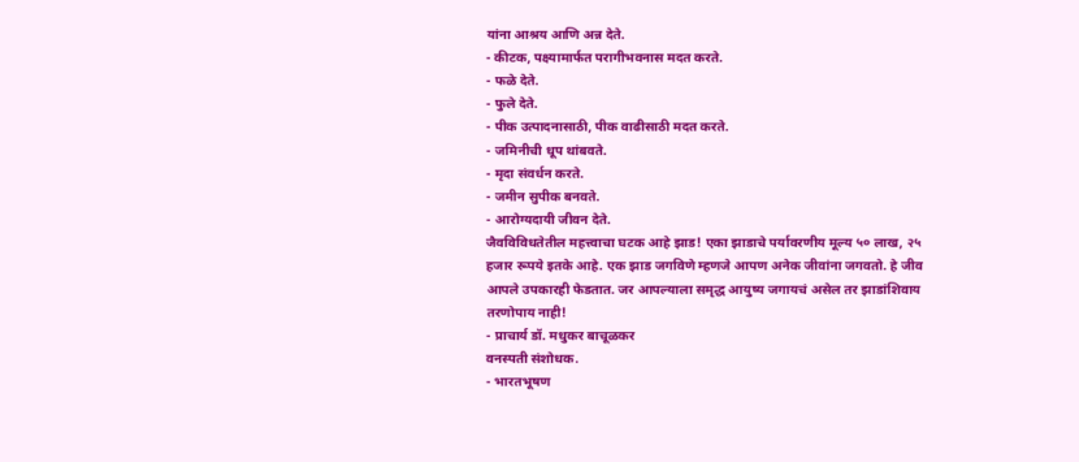यांना आश्रय आणि अन्न देते.
- कीटक, पक्ष्यामार्फत परागीभवनास मदत करते.
- फळे देते.
- फुले देते.
- पीक उत्पादनासाठी, पीक वाढीसाठी मदत करते.
- जमिनीची धूप थांबवते.
- मृदा संवर्धन करते.
- जमीन सुपीक बनवते.
- आरोग्यदायी जीवन देते.
जैवविविधतेतील महत्त्वाचा घटक आहे झाड! एका झाडाचे पर्यावरणीय मूल्य ५० लाख, २५ हजार रूपये इतके आहे. एक झाड जगविणे म्हणजे आपण अनेक जीवांना जगवतो. हे जीव आपले उपकारही फेडतात. जर आपल्याला समृद्ध आयुष्य जगायचं असेल तर झाडांशिवाय तरणोपाय नाही!
- प्राचार्य डॉ. मधुकर बाचूळकर
वनस्पती संशोधक.
- भारतभूषण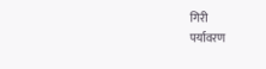गिरी
पर्यावरण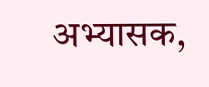अभ्यासक,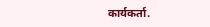कार्यकर्ता.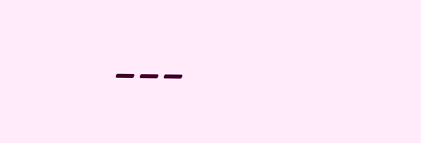---